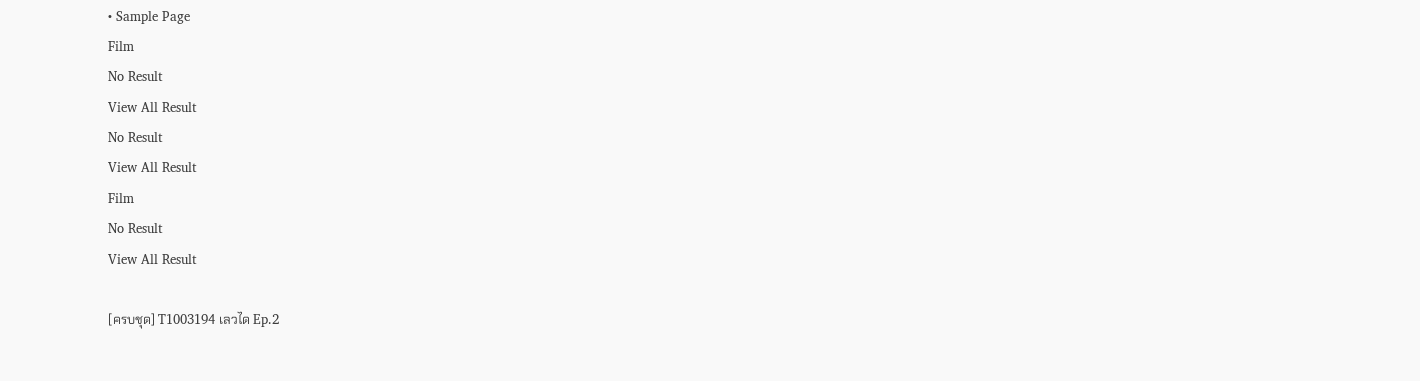• Sample Page
Film
No Result
View All Result
No Result
View All Result
Film
No Result
View All Result

[ครบชุด] T1003194 เลวได Ep.2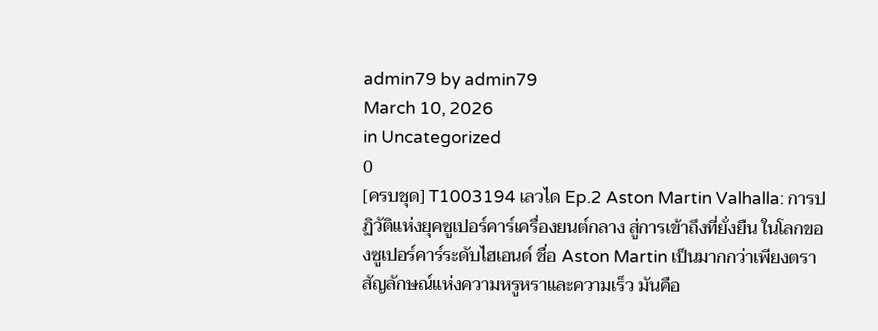admin79 by admin79
March 10, 2026
in Uncategorized
0
[ครบชุด] T1003194 เลวได Ep.2 Aston Martin Valhalla: การปฏิวัติแห่งยุคซูเปอร์คาร์เครื่องยนต์กลาง สู่การเข้าถึงที่ยั่งยืน ในโลกของซูเปอร์คาร์ระดับไฮเอนด์ ชื่อ Aston Martin เป็นมากกว่าเพียงตราสัญลักษณ์แห่งความหรูหราและความเร็ว มันคือ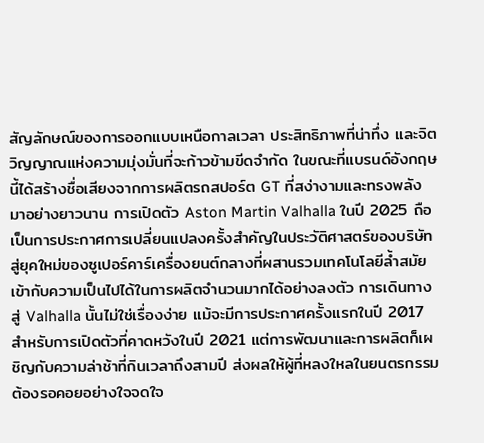สัญลักษณ์ของการออกแบบเหนือกาลเวลา ประสิทธิภาพที่น่าทึ่ง และจิตวิญญาณแห่งความมุ่งมั่นที่จะก้าวข้ามขีดจำกัด ในขณะที่แบรนด์อังกฤษนี้ได้สร้างชื่อเสียงจากการผลิตรถสปอร์ต GT ที่สง่างามและทรงพลังมาอย่างยาวนาน การเปิดตัว Aston Martin Valhalla ในปี 2025 ถือเป็นการประกาศการเปลี่ยนแปลงครั้งสำคัญในประวัติศาสตร์ของบริษัท สู่ยุคใหม่ของซูเปอร์คาร์เครื่องยนต์กลางที่ผสานรวมเทคโนโลยีล้ำสมัยเข้ากับความเป็นไปได้ในการผลิตจำนวนมากได้อย่างลงตัว การเดินทางสู่ Valhalla นั้นไม่ใช่เรื่องง่าย แม้จะมีการประกาศครั้งแรกในปี 2017 สำหรับการเปิดตัวที่คาดหวังในปี 2021 แต่การพัฒนาและการผลิตก็เผชิญกับความล่าช้าที่กินเวลาถึงสามปี ส่งผลให้ผู้ที่หลงใหลในยนตรกรรมต้องรอคอยอย่างใจจดใจ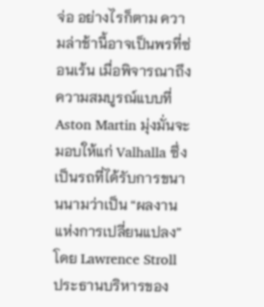จ่อ อย่างไรก็ตาม ความล่าช้านี้อาจเป็นพรที่ซ่อนเร้น เมื่อพิจารณาถึงความสมบูรณ์แบบที่ Aston Martin มุ่งมั่นจะมอบให้แก่ Valhalla ซึ่งเป็นรถที่ได้รับการขนานนามว่าเป็น “ผลงานแห่งการเปลี่ยนแปลง” โดย Lawrence Stroll ประธานบริหารของ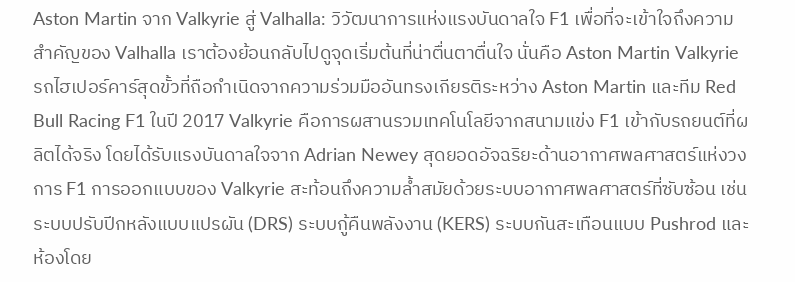Aston Martin จาก Valkyrie สู่ Valhalla: วิวัฒนาการแห่งแรงบันดาลใจ F1 เพื่อที่จะเข้าใจถึงความสำคัญของ Valhalla เราต้องย้อนกลับไปดูจุดเริ่มต้นที่น่าตื่นตาตื่นใจ นั่นคือ Aston Martin Valkyrie รถไฮเปอร์คาร์สุดขั้วที่ถือกำเนิดจากความร่วมมืออันทรงเกียรติระหว่าง Aston Martin และทีม Red Bull Racing F1 ในปี 2017 Valkyrie คือการผสานรวมเทคโนโลยีจากสนามแข่ง F1 เข้ากับรถยนต์ที่ผลิตได้จริง โดยได้รับแรงบันดาลใจจาก Adrian Newey สุดยอดอัจฉริยะด้านอากาศพลศาสตร์แห่งวงการ F1 การออกแบบของ Valkyrie สะท้อนถึงความล้ำสมัยด้วยระบบอากาศพลศาสตร์ที่ซับซ้อน เช่น ระบบปรับปีกหลังแบบแปรผัน (DRS) ระบบกู้คืนพลังงาน (KERS) ระบบกันสะเทือนแบบ Pushrod และห้องโดย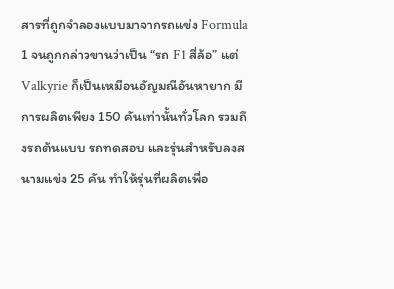สารที่ถูกจำลองแบบมาจากรถแข่ง Formula 1 จนถูกกล่าวขานว่าเป็น “รถ F1 สี่ล้อ” แต่ Valkyrie ก็เป็นเหมือนอัญมณีอันหายาก มีการผลิตเพียง 150 คันเท่านั้นทั่วโลก รวมถึงรถต้นแบบ รถทดสอบ และรุ่นสำหรับลงสนามแข่ง 25 คัน ทำให้รุ่นที่ผลิตเพื่อ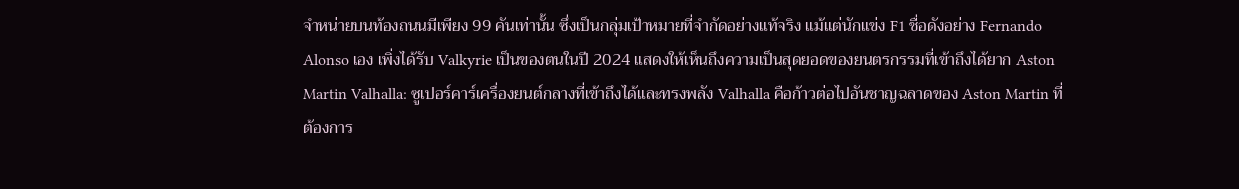จำหน่ายบนท้องถนนมีเพียง 99 คันเท่านั้น ซึ่งเป็นกลุ่มเป้าหมายที่จำกัดอย่างแท้จริง แม้แต่นักแข่ง F1 ชื่อดังอย่าง Fernando Alonso เอง เพิ่งได้รับ Valkyrie เป็นของตนในปี 2024 แสดงให้เห็นถึงความเป็นสุดยอดของยนตรกรรมที่เข้าถึงได้ยาก Aston Martin Valhalla: ซูเปอร์คาร์เครื่องยนต์กลางที่เข้าถึงได้และทรงพลัง Valhalla คือก้าวต่อไปอันชาญฉลาดของ Aston Martin ที่ต้องการ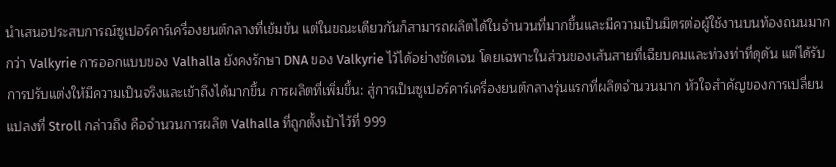นำเสนอประสบการณ์ซูเปอร์คาร์เครื่องยนต์กลางที่เข้มข้น แต่ในขณะเดียวกันก็สามารถผลิตได้ในจำนวนที่มากขึ้นและมีความเป็นมิตรต่อผู้ใช้งานบนท้องถนนมากกว่า Valkyrie การออกแบบของ Valhalla ยังคงรักษา DNA ของ Valkyrie ไว้ได้อย่างชัดเจน โดยเฉพาะในส่วนของเส้นสายที่เฉียบคมและท่วงท่าที่ดุดัน แต่ได้รับการปรับแต่งให้มีความเป็นจริงและเข้าถึงได้มากขึ้น การผลิตที่เพิ่มขึ้น: สู่การเป็นซูเปอร์คาร์เครื่องยนต์กลางรุ่นแรกที่ผลิตจำนวนมาก หัวใจสำคัญของการเปลี่ยนแปลงที่ Stroll กล่าวถึง คือจำนวนการผลิต Valhalla ที่ถูกตั้งเป้าไว้ที่ 999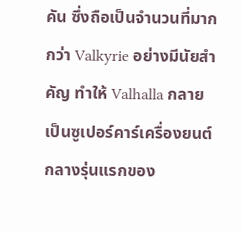คัน ซึ่งถือเป็นจำนวนที่มากกว่า Valkyrie อย่างมีนัยสำคัญ ทำให้ Valhalla กลายเป็นซูเปอร์คาร์เครื่องยนต์กลางรุ่นแรกของ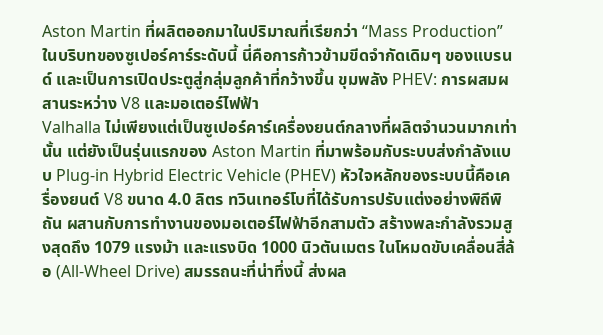Aston Martin ที่ผลิตออกมาในปริมาณที่เรียกว่า “Mass Production” ในบริบทของซูเปอร์คาร์ระดับนี้ นี่คือการก้าวข้ามขีดจำกัดเดิมๆ ของแบรนด์ และเป็นการเปิดประตูสู่กลุ่มลูกค้าที่กว้างขึ้น ขุมพลัง PHEV: การผสมผสานระหว่าง V8 และมอเตอร์ไฟฟ้า
Valhalla ไม่เพียงแต่เป็นซูเปอร์คาร์เครื่องยนต์กลางที่ผลิตจำนวนมากเท่านั้น แต่ยังเป็นรุ่นแรกของ Aston Martin ที่มาพร้อมกับระบบส่งกำลังแบบ Plug-in Hybrid Electric Vehicle (PHEV) หัวใจหลักของระบบนี้คือเครื่องยนต์ V8 ขนาด 4.0 ลิตร ทวินเทอร์โบที่ได้รับการปรับแต่งอย่างพิถีพิถัน ผสานกับการทำงานของมอเตอร์ไฟฟ้าอีกสามตัว สร้างพละกำลังรวมสูงสุดถึง 1079 แรงม้า และแรงบิด 1000 นิวตันเมตร ในโหมดขับเคลื่อนสี่ล้อ (All-Wheel Drive) สมรรถนะที่น่าทึ่งนี้ ส่งผล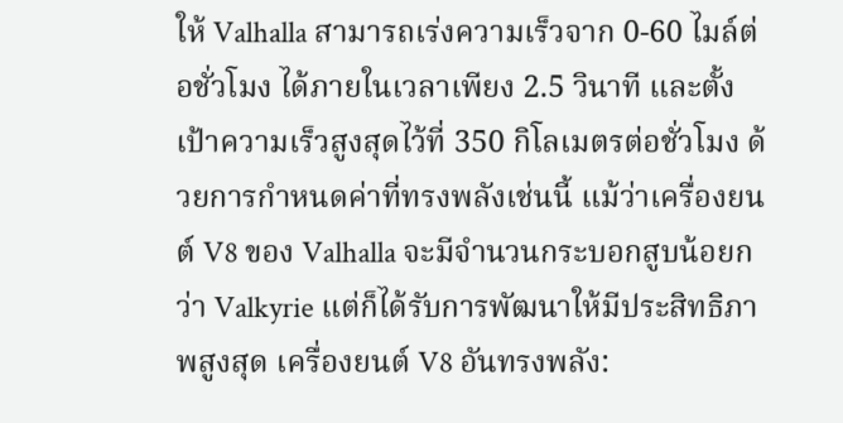ให้ Valhalla สามารถเร่งความเร็วจาก 0-60 ไมล์ต่อชั่วโมง ได้ภายในเวลาเพียง 2.5 วินาที และตั้งเป้าความเร็วสูงสุดไว้ที่ 350 กิโลเมตรต่อชั่วโมง ด้วยการกำหนดค่าที่ทรงพลังเช่นนี้ แม้ว่าเครื่องยนต์ V8 ของ Valhalla จะมีจำนวนกระบอกสูบน้อยกว่า Valkyrie แต่ก็ได้รับการพัฒนาให้มีประสิทธิภาพสูงสุด เครื่องยนต์ V8 อันทรงพลัง: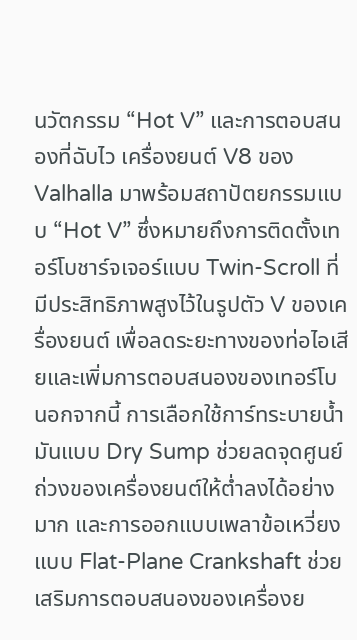นวัตกรรม “Hot V” และการตอบสนองที่ฉับไว เครื่องยนต์ V8 ของ Valhalla มาพร้อมสถาปัตยกรรมแบบ “Hot V” ซึ่งหมายถึงการติดตั้งเทอร์โบชาร์จเจอร์แบบ Twin-Scroll ที่มีประสิทธิภาพสูงไว้ในรูปตัว V ของเครื่องยนต์ เพื่อลดระยะทางของท่อไอเสียและเพิ่มการตอบสนองของเทอร์โบ นอกจากนี้ การเลือกใช้การ์ทระบายน้ำมันแบบ Dry Sump ช่วยลดจุดศูนย์ถ่วงของเครื่องยนต์ให้ต่ำลงได้อย่างมาก และการออกแบบเพลาข้อเหวี่ยงแบบ Flat-Plane Crankshaft ช่วยเสริมการตอบสนองของเครื่องย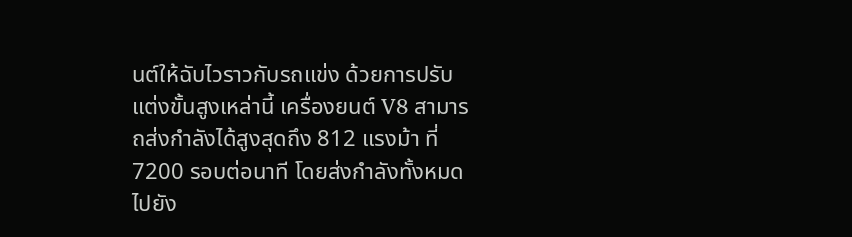นต์ให้ฉับไวราวกับรถแข่ง ด้วยการปรับแต่งขั้นสูงเหล่านี้ เครื่องยนต์ V8 สามารถส่งกำลังได้สูงสุดถึง 812 แรงม้า ที่ 7200 รอบต่อนาที โดยส่งกำลังทั้งหมดไปยัง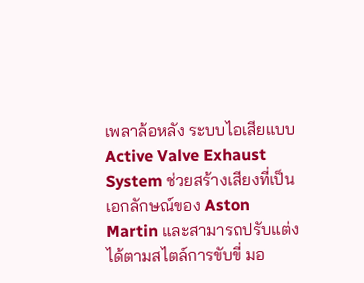เพลาล้อหลัง ระบบไอเสียแบบ Active Valve Exhaust System ช่วยสร้างเสียงที่เป็นเอกลักษณ์ของ Aston Martin และสามารถปรับแต่งได้ตามสไตล์การขับขี่ มอ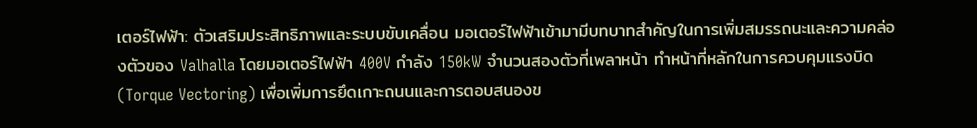เตอร์ไฟฟ้า: ตัวเสริมประสิทธิภาพและระบบขับเคลื่อน มอเตอร์ไฟฟ้าเข้ามามีบทบาทสำคัญในการเพิ่มสมรรถนะและความคล่องตัวของ Valhalla โดยมอเตอร์ไฟฟ้า 400V กำลัง 150kW จำนวนสองตัวที่เพลาหน้า ทำหน้าที่หลักในการควบคุมแรงบิด (Torque Vectoring) เพื่อเพิ่มการยึดเกาะถนนและการตอบสนองข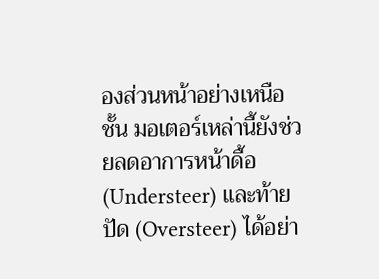องส่วนหน้าอย่างเหนือชั้น มอเตอร์เหล่านี้ยังช่วยลดอาการหน้าดื้อ (Understeer) และท้ายปัด (Oversteer) ได้อย่า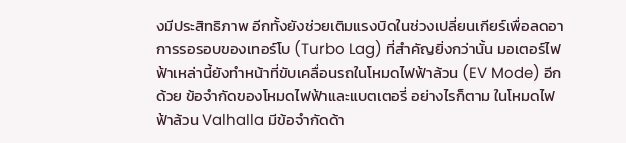งมีประสิทธิภาพ อีกทั้งยังช่วยเติมแรงบิดในช่วงเปลี่ยนเกียร์เพื่อลดอาการรอรอบของเทอร์โบ (Turbo Lag) ที่สำคัญยิ่งกว่านั้น มอเตอร์ไฟฟ้าเหล่านี้ยังทำหน้าที่ขับเคลื่อนรถในโหมดไฟฟ้าล้วน (EV Mode) อีกด้วย ข้อจำกัดของโหมดไฟฟ้าและแบตเตอรี่ อย่างไรก็ตาม ในโหมดไฟฟ้าล้วน Valhalla มีข้อจำกัดด้า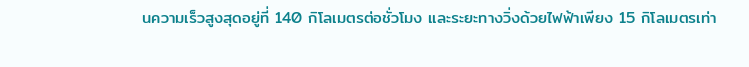นความเร็วสูงสุดอยู่ที่ 140 กิโลเมตรต่อชั่วโมง และระยะทางวิ่งด้วยไฟฟ้าเพียง 15 กิโลเมตรเท่า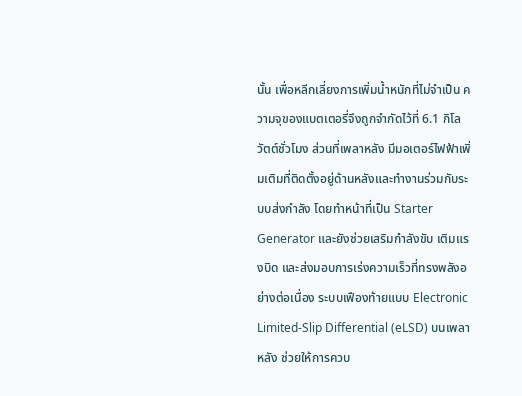นั้น เพื่อหลีกเลี่ยงการเพิ่มน้ำหนักที่ไม่จำเป็น ความจุของแบตเตอรี่จึงถูกจำกัดไว้ที่ 6.1 กิโลวัตต์ชั่วโมง ส่วนที่เพลาหลัง มีมอเตอร์ไฟฟ้าเพิ่มเติมที่ติดตั้งอยู่ด้านหลังและทำงานร่วมกับระบบส่งกำลัง โดยทำหน้าที่เป็น Starter Generator และยังช่วยเสริมกำลังขับ เติมแรงบิด และส่งมอบการเร่งความเร็วที่ทรงพลังอย่างต่อเนื่อง ระบบเฟืองท้ายแบบ Electronic Limited-Slip Differential (eLSD) บนเพลาหลัง ช่วยให้การควบ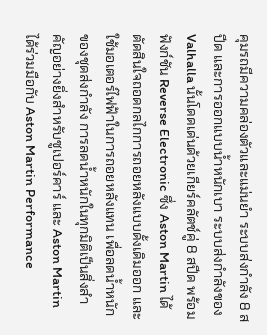คุมรถมีความคล่องตัวและแม่นยำ ระบบส่งกำลัง 8 สปีด และการออกแบบน้ำหนักเบา ระบบส่งกำลังของ Valhalla นั้นโดดเด่นด้วยเกียร์คลัตช์คู่ 8 สปีด พร้อมฟังก์ชัน Reverse Electronic ซึ่ง Aston Martin ได้ตัดสินใจถอดกลไกการถอยหลังแบบดั้งเดิมออก และใช้มอเตอร์ไฟฟ้าในการถอยหลังแทน เพื่อลดน้ำหนักของชุดส่งกำลัง การลดน้ำหนักในทุกมิติเป็นสิ่งสำคัญอย่างยิ่งสำหรับซูเปอร์คาร์ และ Aston Martin ได้ร่วมมือกับ Aston Martin Performance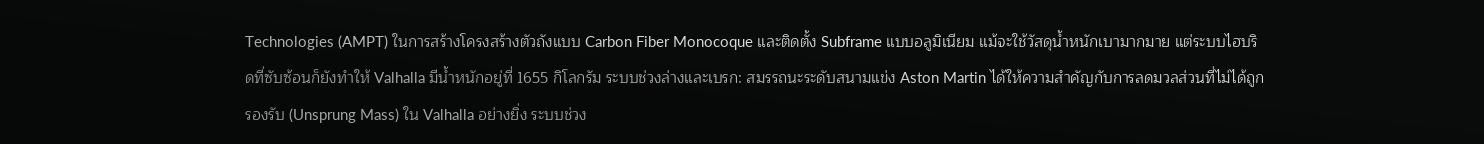Technologies (AMPT) ในการสร้างโครงสร้างตัวถังแบบ Carbon Fiber Monocoque และติดตั้ง Subframe แบบอลูมิเนียม แม้จะใช้วัสดุน้ำหนักเบามากมาย แต่ระบบไฮบริดที่ซับซ้อนก็ยังทำให้ Valhalla มีน้ำหนักอยู่ที่ 1655 กิโลกรัม ระบบช่วงล่างและเบรก: สมรรถนะระดับสนามแข่ง Aston Martin ได้ให้ความสำคัญกับการลดมวลส่วนที่ไม่ได้ถูกรองรับ (Unsprung Mass) ใน Valhalla อย่างยิ่ง ระบบช่วง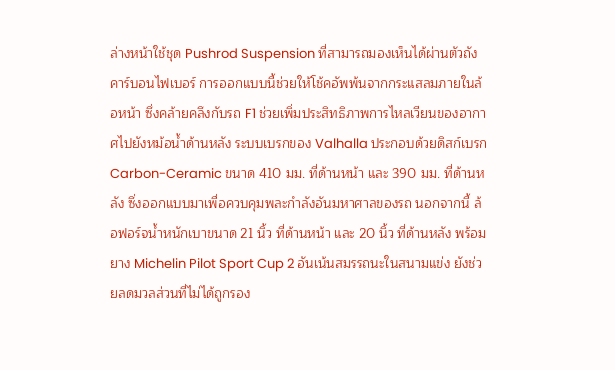ล่างหน้าใช้ชุด Pushrod Suspension ที่สามารถมองเห็นได้ผ่านตัวถังคาร์บอนไฟเบอร์ การออกแบบนี้ช่วยให้โช้คอัพพ้นจากกระแสลมภายในล้อหน้า ซึ่งคล้ายคลึงกับรถ F1 ช่วยเพิ่มประสิทธิภาพการไหลเวียนของอากาศไปยังหม้อน้ำด้านหลัง ระบบเบรกของ Valhalla ประกอบด้วยดิสก์เบรก Carbon-Ceramic ขนาด 410 มม. ที่ด้านหน้า และ 390 มม. ที่ด้านหลัง ซึ่งออกแบบมาเพื่อควบคุมพละกำลังอันมหาศาลของรถ นอกจากนี้ ล้อฟอร์จน้ำหนักเบาขนาด 21 นิ้ว ที่ด้านหน้า และ 20 นิ้ว ที่ด้านหลัง พร้อมยาง Michelin Pilot Sport Cup 2 อันเน้นสมรรถนะในสนามแข่ง ยังช่วยลดมวลส่วนที่ไม่ได้ถูกรอง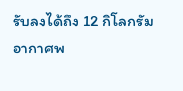รับลงได้ถึง 12 กิโลกรัม อากาศพ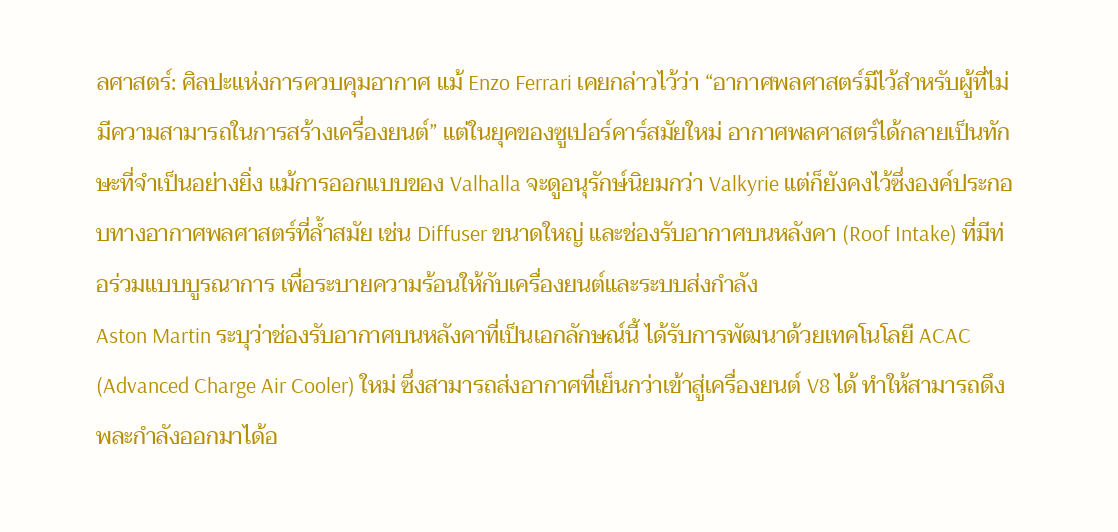ลศาสตร์: ศิลปะแห่งการควบคุมอากาศ แม้ Enzo Ferrari เคยกล่าวไว้ว่า “อากาศพลศาสตร์มีไว้สำหรับผู้ที่ไม่มีความสามารถในการสร้างเครื่องยนต์” แต่ในยุคของซูเปอร์คาร์สมัยใหม่ อากาศพลศาสตร์ได้กลายเป็นทักษะที่จำเป็นอย่างยิ่ง แม้การออกแบบของ Valhalla จะดูอนุรักษ์นิยมกว่า Valkyrie แต่ก็ยังคงไว้ซึ่งองค์ประกอบทางอากาศพลศาสตร์ที่ล้ำสมัย เช่น Diffuser ขนาดใหญ่ และช่องรับอากาศบนหลังคา (Roof Intake) ที่มีท่อร่วมแบบบูรณาการ เพื่อระบายความร้อนให้กับเครื่องยนต์และระบบส่งกำลัง
Aston Martin ระบุว่าช่องรับอากาศบนหลังคาที่เป็นเอกลักษณ์นี้ ได้รับการพัฒนาด้วยเทคโนโลยี ACAC (Advanced Charge Air Cooler) ใหม่ ซึ่งสามารถส่งอากาศที่เย็นกว่าเข้าสู่เครื่องยนต์ V8 ได้ ทำให้สามารถดึงพละกำลังออกมาได้อ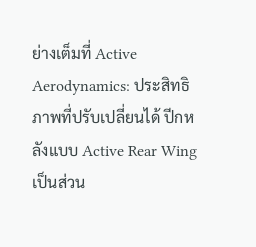ย่างเต็มที่ Active Aerodynamics: ประสิทธิภาพที่ปรับเปลี่ยนได้ ปีกหลังแบบ Active Rear Wing เป็นส่วน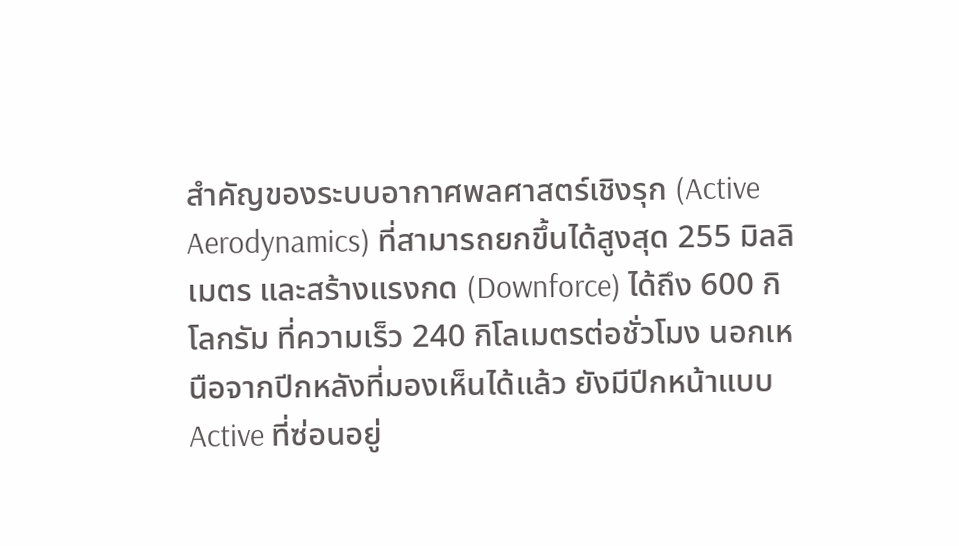สำคัญของระบบอากาศพลศาสตร์เชิงรุก (Active Aerodynamics) ที่สามารถยกขึ้นได้สูงสุด 255 มิลลิเมตร และสร้างแรงกด (Downforce) ได้ถึง 600 กิโลกรัม ที่ความเร็ว 240 กิโลเมตรต่อชั่วโมง นอกเหนือจากปีกหลังที่มองเห็นได้แล้ว ยังมีปีกหน้าแบบ Active ที่ซ่อนอยู่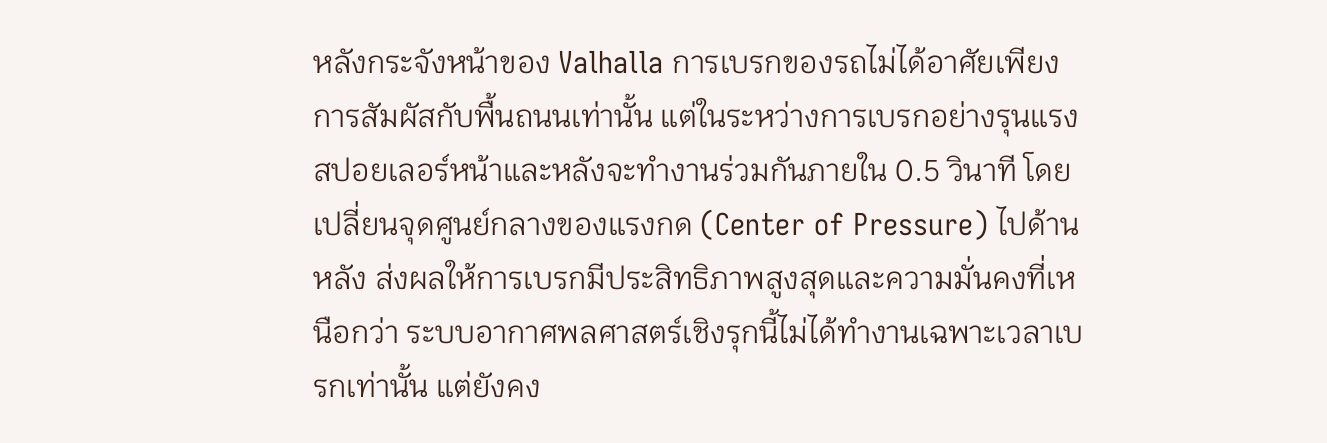หลังกระจังหน้าของ Valhalla การเบรกของรถไม่ได้อาศัยเพียงการสัมผัสกับพื้นถนนเท่านั้น แต่ในระหว่างการเบรกอย่างรุนแรง สปอยเลอร์หน้าและหลังจะทำงานร่วมกันภายใน 0.5 วินาที โดยเปลี่ยนจุดศูนย์กลางของแรงกด (Center of Pressure) ไปด้านหลัง ส่งผลให้การเบรกมีประสิทธิภาพสูงสุดและความมั่นคงที่เหนือกว่า ระบบอากาศพลศาสตร์เชิงรุกนี้ไม่ได้ทำงานเฉพาะเวลาเบรกเท่านั้น แต่ยังคง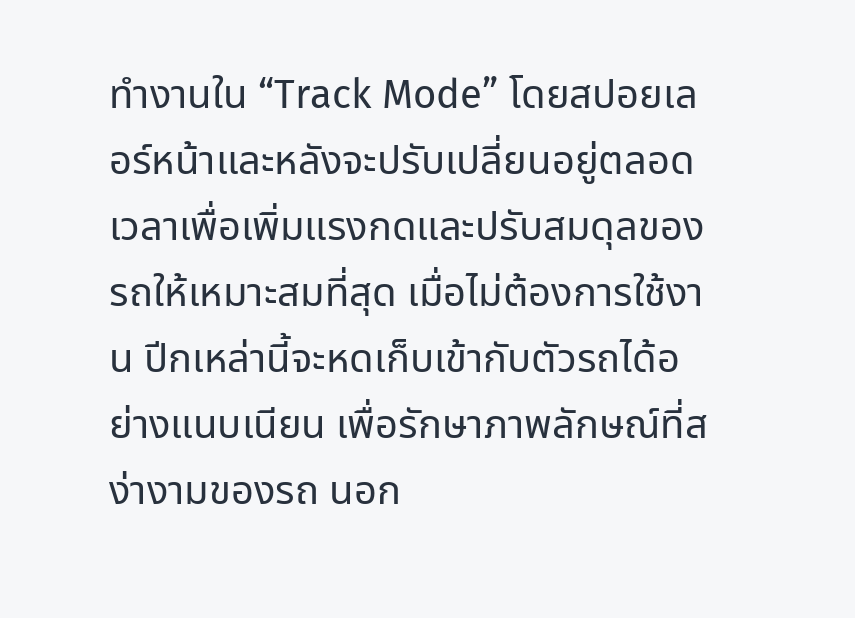ทำงานใน “Track Mode” โดยสปอยเลอร์หน้าและหลังจะปรับเปลี่ยนอยู่ตลอดเวลาเพื่อเพิ่มแรงกดและปรับสมดุลของรถให้เหมาะสมที่สุด เมื่อไม่ต้องการใช้งาน ปีกเหล่านี้จะหดเก็บเข้ากับตัวรถได้อย่างแนบเนียน เพื่อรักษาภาพลักษณ์ที่สง่างามของรถ นอก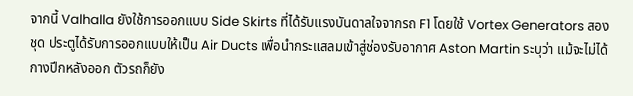จากนี้ Valhalla ยังใช้การออกแบบ Side Skirts ที่ได้รับแรงบันดาลใจจากรถ F1 โดยใช้ Vortex Generators สองชุด ประตูได้รับการออกแบบให้เป็น Air Ducts เพื่อนำกระแสลมเข้าสู่ช่องรับอากาศ Aston Martin ระบุว่า แม้จะไม่ได้กางปีกหลังออก ตัวรถก็ยัง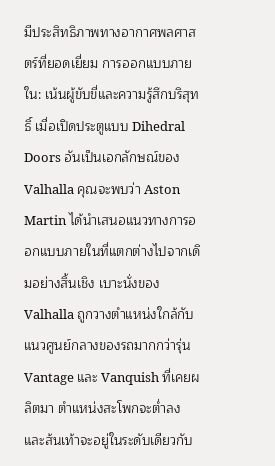มีประสิทธิภาพทางอากาศพลศาสตร์ที่ยอดเยี่ยม การออกแบบภายใน: เน้นผู้ขับขี่และความรู้สึกบริสุทธิ์ เมื่อเปิดประตูแบบ Dihedral Doors อันเป็นเอกลักษณ์ของ Valhalla คุณจะพบว่า Aston Martin ได้นำเสนอแนวทางการออกแบบภายในที่แตกต่างไปจากเดิมอย่างสิ้นเชิง เบาะนั่งของ Valhalla ถูกวางตำแหน่งใกล้กับแนวศูนย์กลางของรถมากกว่ารุ่น Vantage และ Vanquish ที่เคยผลิตมา ตำแหน่งสะโพกจะต่ำลง และส้นเท้าจะอยู่ในระดับเดียวกับ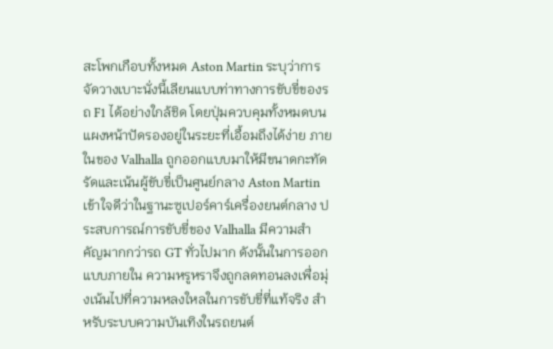สะโพกเกือบทั้งหมด Aston Martin ระบุว่าการจัดวางเบาะนั่งนี้เลียนแบบท่าทางการขับขี่ของรถ F1 ได้อย่างใกล้ชิด โดยปุ่มควบคุมทั้งหมดบนแผงหน้าปัดรองอยู่ในระยะที่เอื้อมถึงได้ง่าย ภายในของ Valhalla ถูกออกแบบมาให้มีขนาดกะทัดรัดและเน้นผู้ขับขี่เป็นศูนย์กลาง Aston Martin เข้าใจดีว่าในฐานะซูเปอร์คาร์เครื่องยนต์กลาง ประสบการณ์การขับขี่ของ Valhalla มีความสำคัญมากกว่ารถ GT ทั่วไปมาก ดังนั้นในการออกแบบภายใน ความหรูหราจึงถูกลดทอนลงเพื่อมุ่งเน้นไปที่ความหลงใหลในการขับขี่ที่แท้จริง สำหรับระบบความบันเทิงในรถยนต์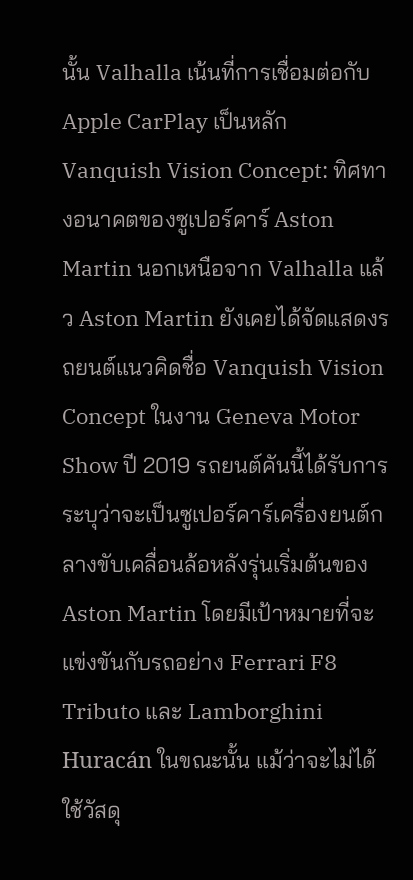นั้น Valhalla เน้นที่การเชื่อมต่อกับ Apple CarPlay เป็นหลัก Vanquish Vision Concept: ทิศทางอนาคตของซูเปอร์คาร์ Aston Martin นอกเหนือจาก Valhalla แล้ว Aston Martin ยังเคยได้จัดแสดงรถยนต์แนวคิดชื่อ Vanquish Vision Concept ในงาน Geneva Motor Show ปี 2019 รถยนต์คันนี้ได้รับการระบุว่าจะเป็นซูเปอร์คาร์เครื่องยนต์กลางขับเคลื่อนล้อหลังรุ่นเริ่มต้นของ Aston Martin โดยมีเป้าหมายที่จะแข่งขันกับรถอย่าง Ferrari F8 Tributo และ Lamborghini Huracán ในขณะนั้น แม้ว่าจะไม่ได้ใช้วัสดุ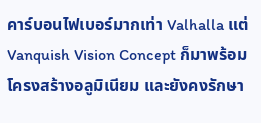คาร์บอนไฟเบอร์มากเท่า Valhalla แต่ Vanquish Vision Concept ก็มาพร้อมโครงสร้างอลูมิเนียม และยังคงรักษา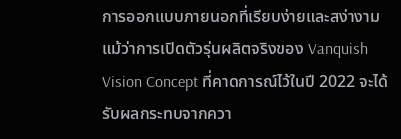การออกแบบภายนอกที่เรียบง่ายและสง่างาม แม้ว่าการเปิดตัวรุ่นผลิตจริงของ Vanquish Vision Concept ที่คาดการณ์ไว้ในปี 2022 จะได้รับผลกระทบจากควา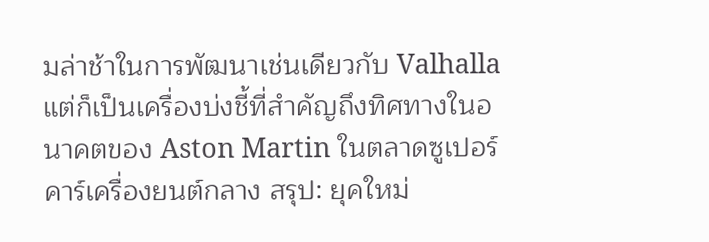มล่าช้าในการพัฒนาเช่นเดียวกับ Valhalla แต่ก็เป็นเครื่องบ่งชี้ที่สำคัญถึงทิศทางในอนาคตของ Aston Martin ในตลาดซูเปอร์คาร์เครื่องยนต์กลาง สรุป: ยุคใหม่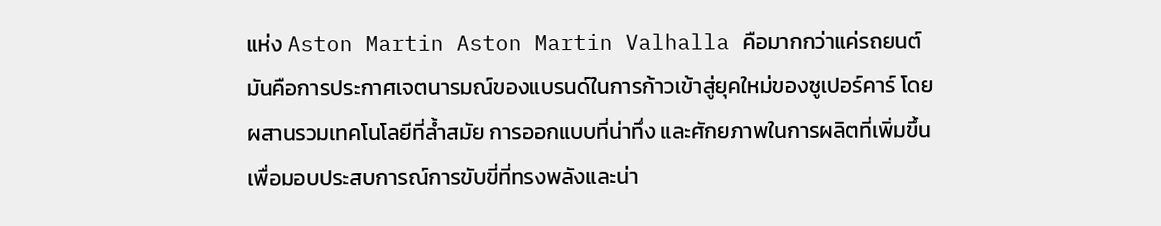แห่ง Aston Martin Aston Martin Valhalla คือมากกว่าแค่รถยนต์ มันคือการประกาศเจตนารมณ์ของแบรนด์ในการก้าวเข้าสู่ยุคใหม่ของซูเปอร์คาร์ โดยผสานรวมเทคโนโลยีที่ล้ำสมัย การออกแบบที่น่าทึ่ง และศักยภาพในการผลิตที่เพิ่มขึ้น เพื่อมอบประสบการณ์การขับขี่ที่ทรงพลังและน่า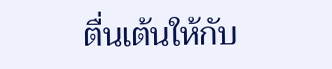ตื่นเต้นให้กับ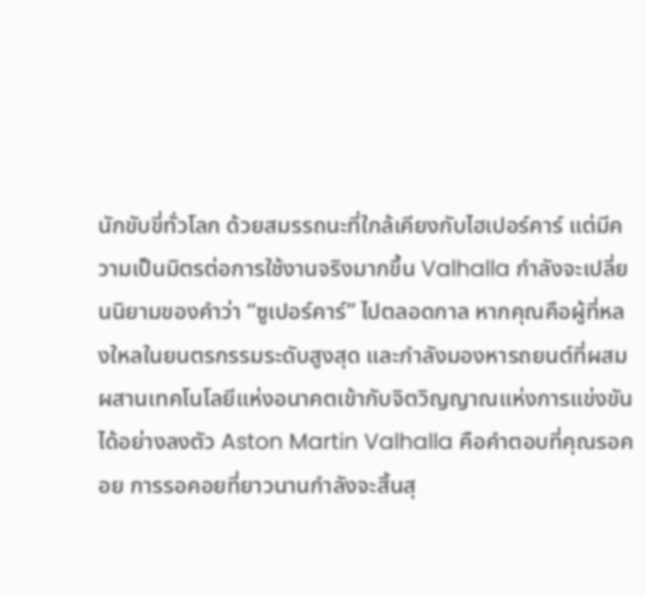นักขับขี่ทั่วโลก ด้วยสมรรถนะที่ใกล้เคียงกับไฮเปอร์คาร์ แต่มีความเป็นมิตรต่อการใช้งานจริงมากขึ้น Valhalla กำลังจะเปลี่ยนนิยามของคำว่า “ซูเปอร์คาร์” ไปตลอดกาล หากคุณคือผู้ที่หลงใหลในยนตรกรรมระดับสูงสุด และกำลังมองหารถยนต์ที่ผสมผสานเทคโนโลยีแห่งอนาคตเข้ากับจิตวิญญาณแห่งการแข่งขันได้อย่างลงตัว Aston Martin Valhalla คือคำตอบที่คุณรอคอย การรอคอยที่ยาวนานกำลังจะสิ้นสุ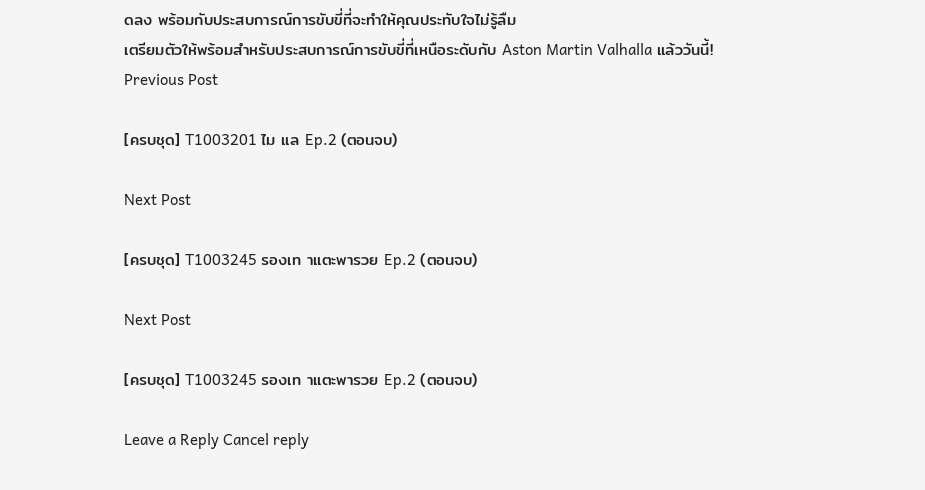ดลง พร้อมกับประสบการณ์การขับขี่ที่จะทำให้คุณประทับใจไม่รู้ลืม
เตรียมตัวให้พร้อมสำหรับประสบการณ์การขับขี่ที่เหนือระดับกับ Aston Martin Valhalla แล้ววันนี้!
Previous Post

[ครบชุด] T1003201 ไม แล Ep.2 (ตอนจบ)

Next Post

[ครบชุด] T1003245 รองเท าแตะพารวย Ep.2 (ตอนจบ)

Next Post

[ครบชุด] T1003245 รองเท าแตะพารวย Ep.2 (ตอนจบ)

Leave a Reply Cancel reply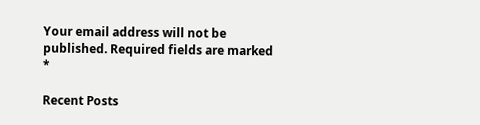Your email address will not be published. Required fields are marked *

Recent Posts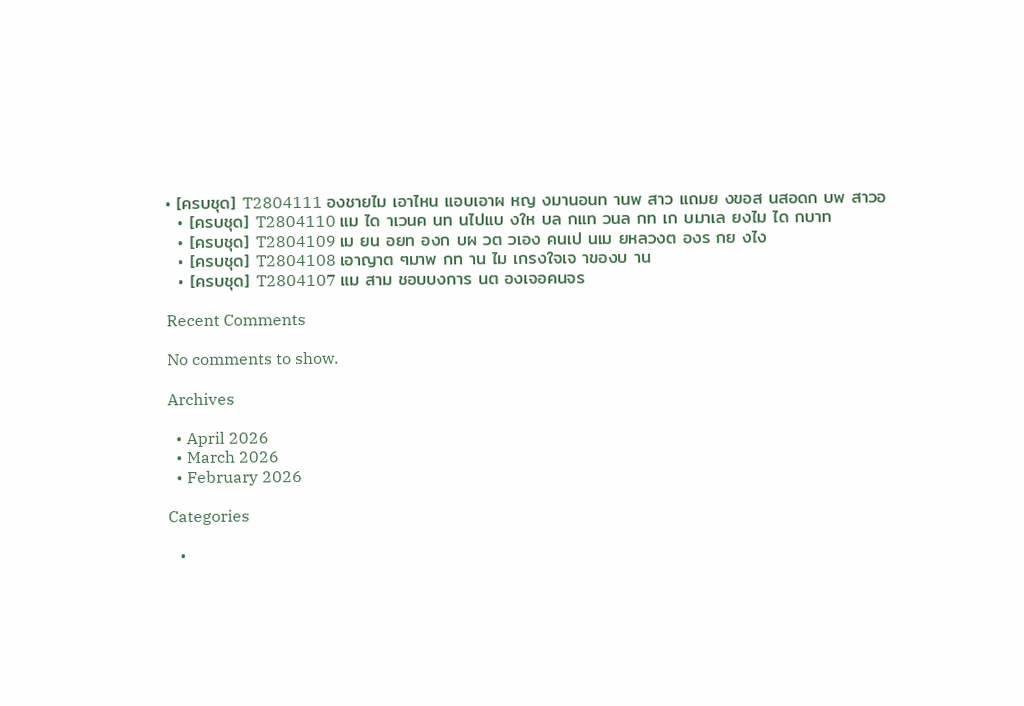• [ครบชุด] T2804111 องชายไม เอาไหน แอบเอาผ หญ งมานอนท านพ สาว แถมย งขอส นสอดก บพ สาวอ
  • [ครบชุด] T2804110 แม ได าเวนค นท นไปแบ งให บล กแท วนล กท เก บมาเล ยงไม ได กบาท
  • [ครบชุด] T2804109 เม ยน อยท องก บผ วต วเอง คนเป นเม ยหลวงต องร กย งไง
  • [ครบชุด] T2804108 เอาญาต ๆมาพ กท าน ไม เกรงใจเจ าของบ าน
  • [ครบชุด] T2804107 แม สาม ชอบบงการ นต องเจอคนจร

Recent Comments

No comments to show.

Archives

  • April 2026
  • March 2026
  • February 2026

Categories

  •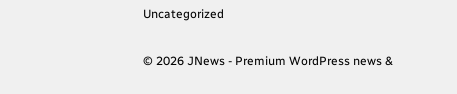Uncategorized

© 2026 JNews - Premium WordPress news &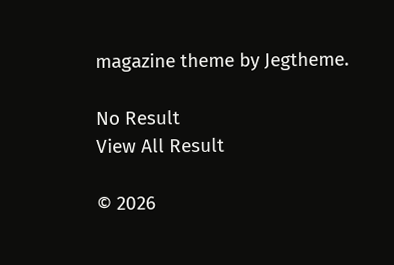magazine theme by Jegtheme.

No Result
View All Result

© 2026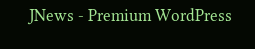JNews - Premium WordPress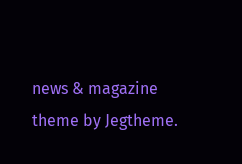news & magazine theme by Jegtheme.